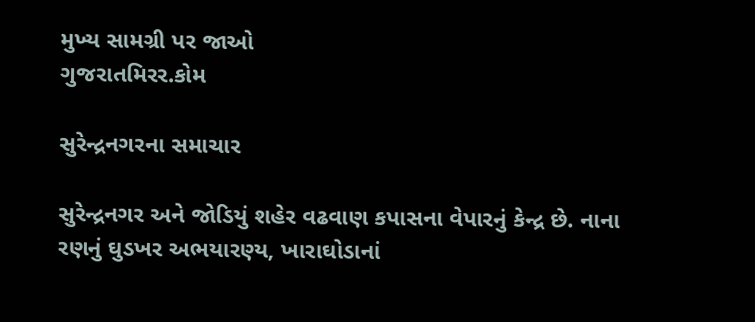મુખ્ય સામગ્રી પર જાઓ
ગુજરાતમિરર.કોમ

સુરેન્દ્રનગરના સમાચાર

સુરેન્દ્રનગર અને જોડિયું શહેર વઢવાણ કપાસના વેપારનું કેન્દ્ર છે. નાના રણનું ઘુડખર અભયારણ્ય, ખારાઘોડાનાં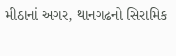મીઠાનાં અગર, થાનગઢનો સિરામિક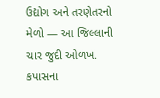ઉદ્યોગ અને તરણેતરનો મેળો — આ જિલ્લાની ચાર જુદી ઓળખ. કપાસના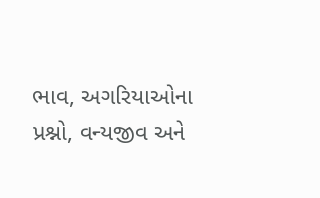ભાવ, અગરિયાઓના પ્રશ્નો, વન્યજીવ અને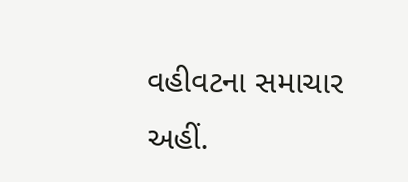વહીવટના સમાચાર અહીં.